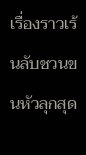เรื่องราวเร้นลับชวนขนหัวลุกสุด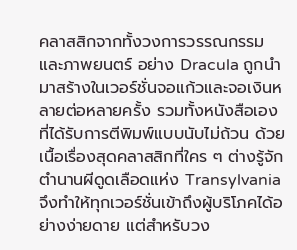คลาสสิกจากทั้งวงการวรรณกรรมและภาพยนตร์ อย่าง Dracula ถูกนำมาสร้างในเวอร์ชั่นจอแก้วและจอเงินหลายต่อหลายครั้ง รวมทั้งหนังสือเองที่ได้รับการตีพิมพ์แบบนับไม่ถ้วน ด้วยเนื้อเรื่องสุดคลาสสิกที่ใคร ๆ ต่างรู้จักตำนานผีดูดเลือดแห่ง Transylvania จึงทำให้ทุกเวอร์ชั่นเข้าถึงผู้บริโภคได้อย่างง่ายดาย แต่สำหรับวง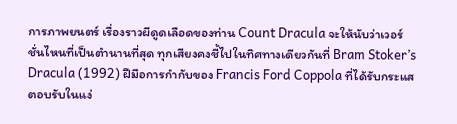การภาพยนตร์ เรื่องราวผีดูดเลือดของท่าน Count Dracula จะให้นับว่าเวอร์ชั่นไหนที่เป็นตำนานที่สุด ทุกเสียงคงชี้ไปในทิศทางเดียวกันที่ Bram Stoker’s Dracula (1992) ฝีมือการกำกับของ Francis Ford Coppola ที่ได้รับกระแสตอบรับในแง่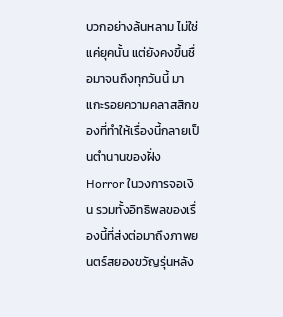บวกอย่างล้นหลาม ไม่ใช่แค่ยุคนั้น แต่ยังคงขึ้นชื่อมาจนถึงทุกวันนี้ มาแกะรอยความคลาสสิกของที่ทำให้เรื่องนี้กลายเป็นตำนานของฝั่ง Horror ในวงการจอเงิน รวมทั้งอิทธิพลของเรื่องนี้ที่ส่งต่อมาถึงภาพยนตร์สยองขวัญรุ่นหลัง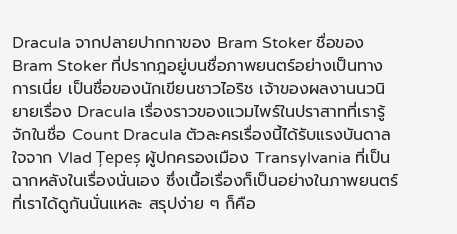Dracula จากปลายปากกาของ Bram Stoker ชื่อของ Bram Stoker ที่ปรากฎอยู่บนชื่อภาพยนตร์อย่างเป็นทางการเนี่ย เป็นชื่อของนักเขียนชาวไอริช เจ้าของผลงานนวนิยายเรื่อง Dracula เรื่องราวของแวมไพร์ในปราสาทที่เรารู้จักในชื่อ Count Dracula ตัวละครเรื่องนี้ได้รับแรงบันดาลใจจาก Vlad Țepeș ผู้ปกครองเมือง Transylvania ที่เป็นฉากหลังในเรื่องนั่นเอง ซึ่งเนื้อเรื่องก็เป็นอย่างในภาพยนตร์ที่เราได้ดูกันนั่นแหละ สรุปง่าย ๆ ก็คือ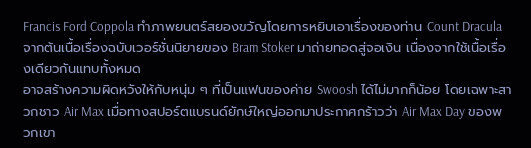Francis Ford Coppola ทำภาพยนตร์สยองขวัญโดยการหยิบเอาเรื่องของท่าน Count Dracula จากต้นเนื้อเรื่องฉบับเวอร์ชั่นนิยายของ Bram Stoker มาถ่ายทอดสู่จอเงิน เนื่องจากใช้เนื้อเรื่องเดียวกันแทบทั้งหมด
อาจสร้างความผิดหวังให้กับหนุ่ม ๆ ที่เป็นแฟนของค่าย Swoosh ได้ไม่มากก็น้อย โดยเฉพาะสาวกชาว Air Max เมื่อทางสปอร์ตแบรนด์ยักษ์ใหญ่ออกมาประกาศกร้าวว่า Air Max Day ของพวกเขา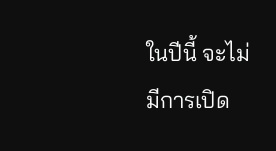ในปีนี้ จะไม่มีการเปิด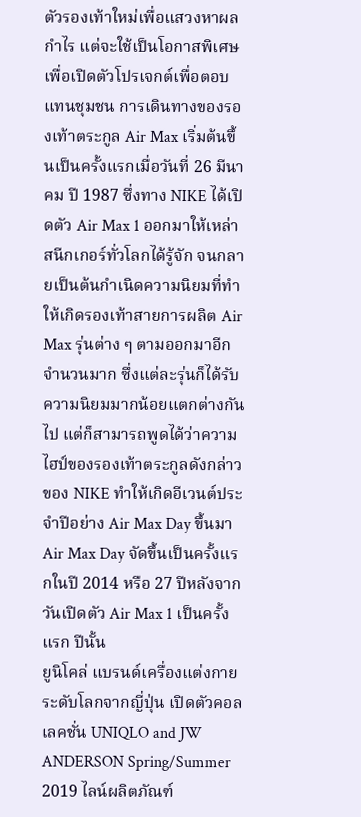ตัวรองเท้าใหม่เพื่อแสวงหาผลกำไร แต่จะใช้เป็นโอกาสพิเศษเพื่อเปิดตัวโปรเจกต์เพื่อตอบแทนชุมชน การเดินทางของรองเท้าตระกูล Air Max เริ่มต้นขึ้นเป็นครั้งแรกเมื่อวันที่ 26 มีนาคม ปี 1987 ซึ่งทาง NIKE ได้เปิดตัว Air Max 1 ออกมาให้เหล่าสนีกเกอร์ทั่วโลกได้รู้จัก จนกลายเป็นต้นกำเนิดความนิยมที่ทำให้เกิดรองเท้าสายการผลิต Air Max รุ่นต่าง ๆ ตามออกมาอีกจำนวนมาก ซึ่งแต่ละรุ่นก็ได้รับความนิยมมากน้อยแตกต่างกันไป แต่ก็สามารถพูดได้ว่าความไฮป์ของรองเท้าตระกูลดังกล่าวของ NIKE ทำให้เกิดอีเวนต์ประจำปีอย่าง Air Max Day ขึ้นมา Air Max Day จัดขึ้นเป็นครั้งแรกในปี 2014 หรือ 27 ปีหลังจากวันเปิดตัว Air Max 1 เป็นครั้งแรก ปีนั้น
ยูนิโคล่ แบรนด์เครื่องแต่งกายระดับโลกจากญี่ปุ่น เปิดตัวคอลเลคชั่น UNIQLO and JW ANDERSON Spring/Summer 2019 ไลน์ผลิตภัณฑ์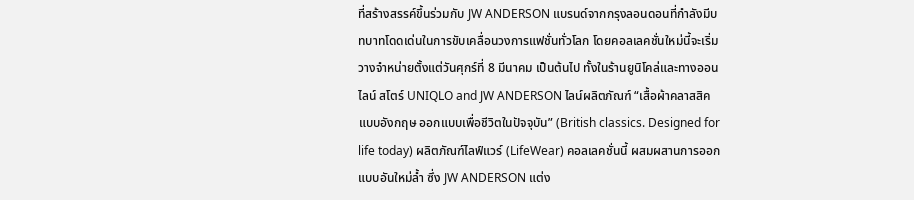ที่สร้างสรรค์ขึ้นร่วมกับ JW ANDERSON แบรนด์จากกรุงลอนดอนที่กำลังมีบทบาทโดดเด่นในการขับเคลื่อนวงการแฟชั่นทั่วโลก โดยคอลเลคชั่นใหม่นี้จะเริ่มวางจำหน่ายตั้งแต่วันศุกร์ที่ 8 มีนาคม เป็นต้นไป ทั้งในร้านยูนิโคล่และทางออนไลน์ สโตร์ UNIQLO and JW ANDERSON ไลน์ผลิตภัณฑ์ “เสื้อผ้าคลาสสิคแบบอังกฤษ ออกแบบเพื่อชีวิตในปัจจุบัน” (British classics. Designed for life today) ผลิตภัณฑ์ไลฟ์แวร์ (LifeWear) คอลเลคชั่นนี้ ผสมผสานการออกแบบอันใหม่ล้ำ ซึ่ง JW ANDERSON แต่ง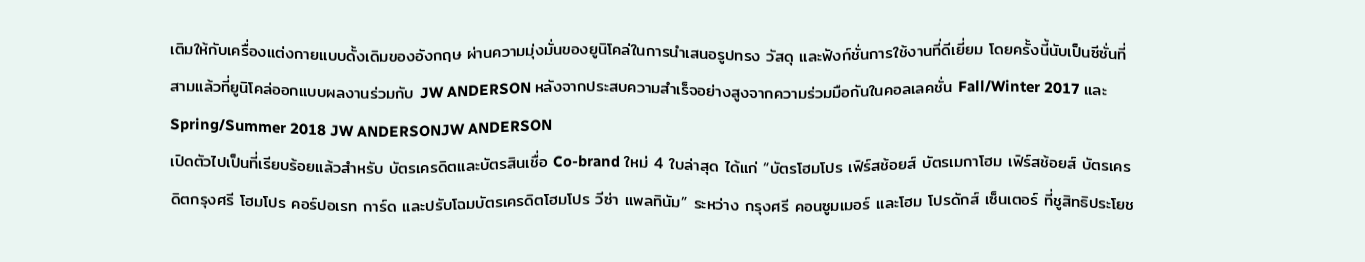เติมให้กับเครื่องแต่งกายแบบดั้งเดิมของอังกฤษ ผ่านความมุ่งมั่นของยูนิโคล่ในการนำเสนอรูปทรง วัสดุ และฟังก์ชั่นการใช้งานที่ดีเยี่ยม โดยครั้งนี้นับเป็นซีซั่นที่สามแล้วที่ยูนิโคล่ออกแบบผลงานร่วมกับ JW ANDERSON หลังจากประสบความสำเร็จอย่างสูงจากความร่วมมือกันในคอลเลคชั่น Fall/Winter 2017 และ Spring/Summer 2018 JW ANDERSONJW ANDERSON
เปิดตัวไปเป็นที่เรียบร้อยแล้วสำหรับ บัตรเครดิตและบัตรสินเชื่อ Co-brand ใหม่ 4 ใบล่าสุด ได้แก่ “บัตรโฮมโปร เฟิร์สช้อยส์ บัตรเมกาโฮม เฟิร์สช้อยส์ บัตรเครดิตกรุงศรี โฮมโปร คอร์ปอเรท การ์ด และปรับโฉมบัตรเครดิตโฮมโปร วีซ่า แพลทินัม” ระหว่าง กรุงศรี คอนซูมเมอร์ และโฮม โปรดักส์ เซ็นเตอร์ ที่ชูสิทธิประโยช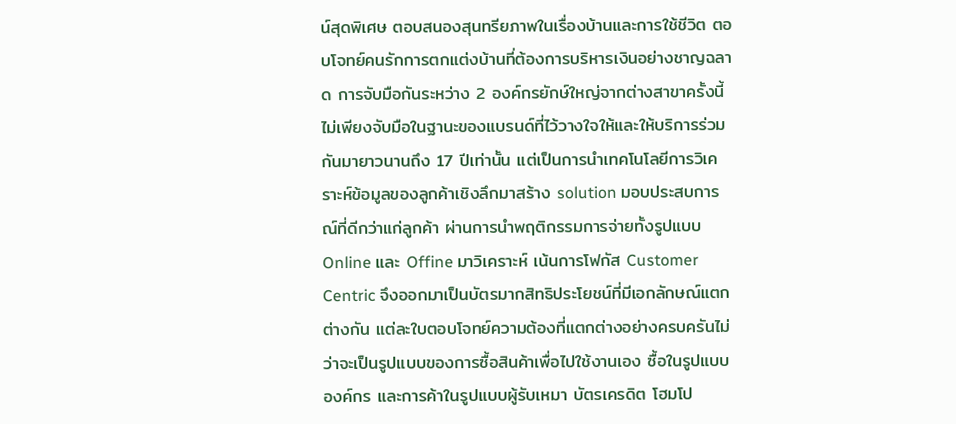น์สุดพิเศษ ตอบสนองสุนทรียภาพในเรื่องบ้านและการใช้ชีวิต ตอบโจทย์คนรักการตกแต่งบ้านที่ต้องการบริหารเงินอย่างชาญฉลาด การจับมือกันระหว่าง 2 องค์กรยักษ์ใหญ่จากต่างสาขาครั้งนี้ไม่เพียงจับมือในฐานะของแบรนด์ที่ไว้วางใจให้และให้บริการร่วมกันมายาวนานถึง 17 ปีเท่านั้น แต่เป็นการนำเทคโนโลยีการวิเคราะห์ข้อมูลของลูกค้าเชิงลึกมาสร้าง solution มอบประสบการณ์ที่ดีกว่าแก่ลูกค้า ผ่านการนำพฤติกรรมการจ่ายทั้งรูปแบบ Online และ Offine มาวิเคราะห์ เน้นการโฟกัส Customer Centric จึงออกมาเป็นบัตรมากสิทธิประโยชน์ที่มีเอกลักษณ์แตกต่างกัน แต่ละใบตอบโจทย์ความต้องที่แตกต่างอย่างครบครันไม่ว่าจะเป็นรูปแบบของการซื้อสินค้าเพื่อไปใช้งานเอง ซื้อในรูปแบบองค์กร และการค้าในรูปแบบผู้รับเหมา บัตรเครดิต โฮมโป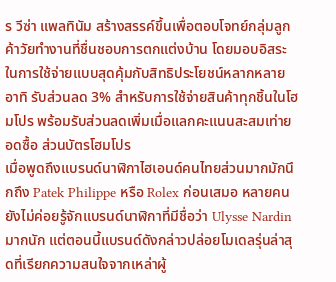ร วีซ่า แพลทินัม สร้างสรรค์ขึ้นเพื่อตอบโจทย์กลุ่มลูกค้าวัยทำงานที่ชื่นชอบการตกแต่งบ้าน โดยมอบอิสระในการใช้จ่ายแบบสุดคุ้มกับสิทธิประโยชน์หลากหลาย อาทิ รับส่วนลด 3% สำหรับการใช้จ่ายสินค้าทุกชิ้นในโฮมโปร พร้อมรับส่วนลดเพิ่มเมื่อแลกคะแนนสะสมเท่ายอดซื้อ ส่วนบัตรโฮมโปร
เมื่อพูดถึงแบรนด์นาฬิกาไฮเอนด์คนไทยส่วนมากมักนึกถึง Patek Philippe หรือ Rolex ก่อนเสมอ หลายคนยังไม่ค่อยรู้จักแบรนด์นาฬิกาที่มีชื่อว่า Ulysse Nardin มากนัก แต่ตอนนี้แบรนด์ดังกล่าวปล่อยโมเดลรุ่นล่าสุดที่เรียกความสนใจจากเหล่าผู้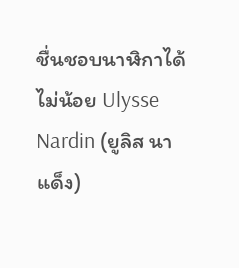ชื่นชอบนาฬิกาได้ไม่น้อย Ulysse Nardin (ยูลิส นาแด็ง)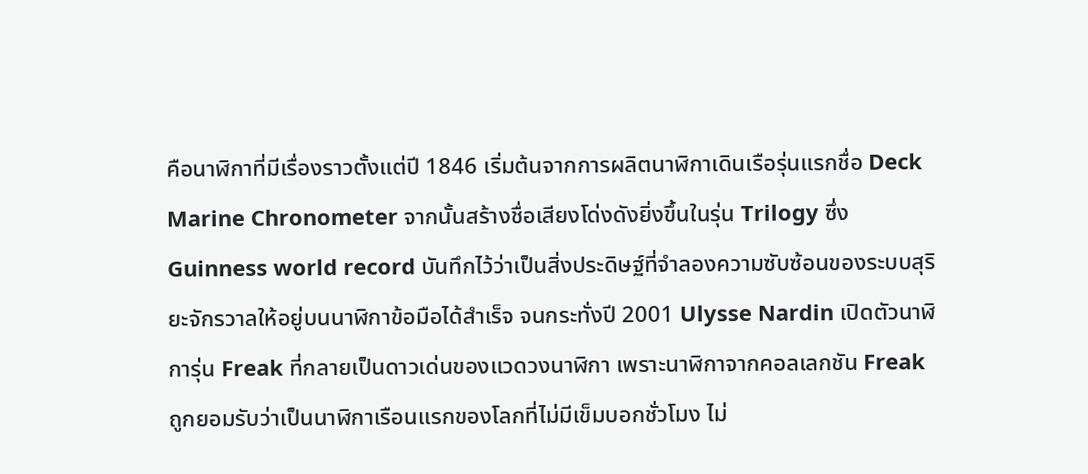คือนาฬิกาที่มีเรื่องราวตั้งแต่ปี 1846 เริ่มต้นจากการผลิตนาฬิกาเดินเรือรุ่นแรกชื่อ Deck Marine Chronometer จากนั้นสร้างชื่อเสียงโด่งดังยิ่งขึ้นในรุ่น Trilogy ซึ่ง Guinness world record บันทึกไว้ว่าเป็นสิ่งประดิษฐ์ที่จำลองความซับซ้อนของระบบสุริยะจักรวาลให้อยู่บนนาฬิกาข้อมือได้สำเร็จ จนกระทั่งปี 2001 Ulysse Nardin เปิดตัวนาฬิการุ่น Freak ที่กลายเป็นดาวเด่นของแวดวงนาฬิกา เพราะนาฬิกาจากคอลเลกชัน Freak ถูกยอมรับว่าเป็นนาฬิกาเรือนแรกของโลกที่ไม่มีเข็มบอกชั่วโมง ไม่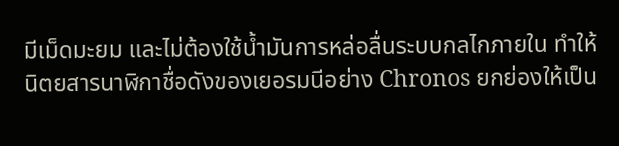มีเม็ดมะยม และไม่ต้องใช้น้ำมันการหล่อลื่นระบบกลไกภายใน ทำให้นิตยสารนาฬิกาชื่อดังของเยอรมนีอย่าง Chronos ยกย่องให้เป็น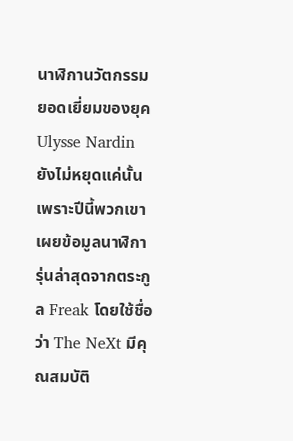นาฬิกานวัตกรรมยอดเยี่ยมของยุค Ulysse Nardin ยังไม่หยุดแค่นั้น เพราะปีนี้พวกเขาเผยข้อมูลนาฬิการุ่นล่าสุดจากตระกูล Freak โดยใช้ชื่อว่า The NeXt มีคุณสมบัติ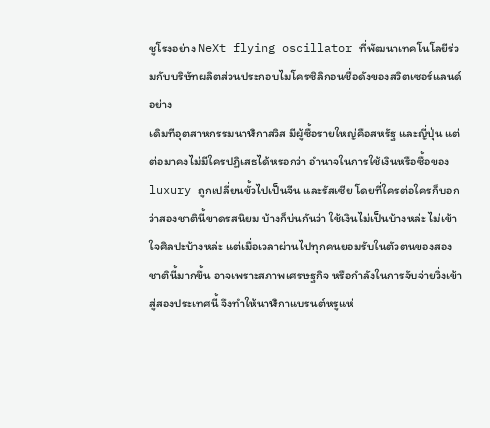ชูโรงอย่าง NeXt flying oscillator ที่พัฒนาเทคโนโลยีร่วมกับบริษัทผลิตส่วนประกอบไมโครซิลิกอนชื่อดังของสวิตเซอร์แลนด์อย่าง
เดิมทีอุตสาหกรรมนาฬิกาสวิส มีผู้ซื้อรายใหญ่คือสหรัฐ และญี่ปุ่น แต่ต่อมาคงไม่มีใครปฏิเสธได้หรอกว่า อำนาจในการใช้เงินหรือซื้อของ luxury ถูกเปลี่ยนขั้วไปเป็นจีน และรัสเซีย โดยที่ใครต่อใครก็บอกว่าสองชาตินี้ขาดรสนิยม บ้างก็บ่นกันว่า ใช้เงินไม่เป็นบ้างหล่ะ ไม่เข้าใจศิลปะบ้างหล่ะ แต่เมื่อเวลาผ่านไปทุกคนยอมรับในตัวตนของสองชาตินี้มากขึ้น อาจเพราะสภาพเศรษฐกิจ หรือกำลังในการจับจ่ายวิ่งเข้าสู่สองประเทศนี้ จึงทำให้นาฬิกาแบรนต์หรูแห่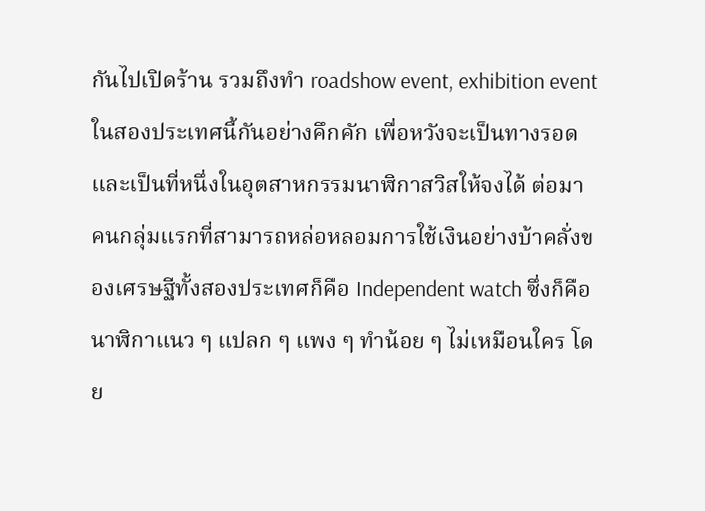กันไปเปิดร้าน รวมถึงทำ roadshow event, exhibition event ในสองประเทศนี้กันอย่างคึกคัก เพื่อหวังจะเป็นทางรอด และเป็นที่หนึ่งในอุตสาหกรรมนาฬิกาสวิสให้จงได้ ต่อมา คนกลุ่มแรกที่สามารถหล่อหลอมการใช้เงินอย่างบ้าคลั่งของเศรษฐีทั้งสองประเทศก็คือ Independent watch ซึ่งก็คือนาฬิกาแนว ๆ แปลก ๆ แพง ๆ ทำน้อย ๆ ไม่เหมือนใคร โดย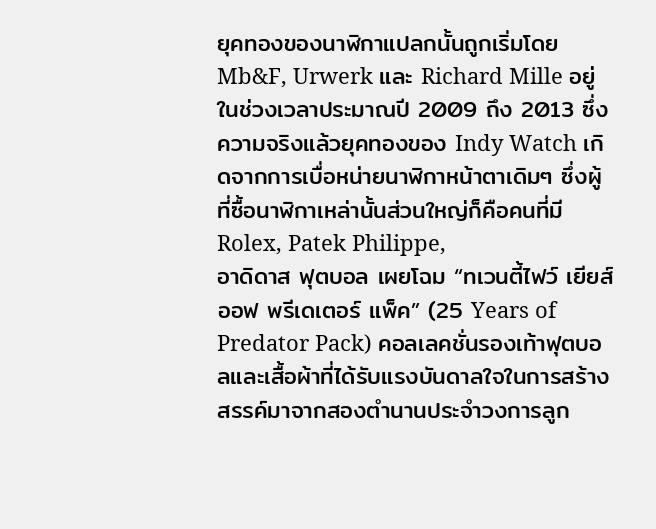ยุคทองของนาฬิกาแปลกนั้นถูกเริ่มโดย Mb&F, Urwerk และ Richard Mille อยู่ในช่วงเวลาประมาณปี 2009 ถึง 2013 ซึ่งความจริงแล้วยุคทองของ Indy Watch เกิดจากการเบื่อหน่ายนาฬิกาหน้าตาเดิมๆ ซึ่งผู้ที่ซื้อนาฬิกาเหล่านั้นส่วนใหญ่ก็คือคนที่มี Rolex, Patek Philippe,
อาดิดาส ฟุตบอล เผยโฉม “ทเวนตี้ไฟว์ เยียส์ ออฟ พรีเดเตอร์ แพ็ค” (25 Years of Predator Pack) คอลเลคชั่นรองเท้าฟุตบอลและเสื้อผ้าที่ได้รับแรงบันดาลใจในการสร้างสรรค์มาจากสองตำนานประจำวงการลูก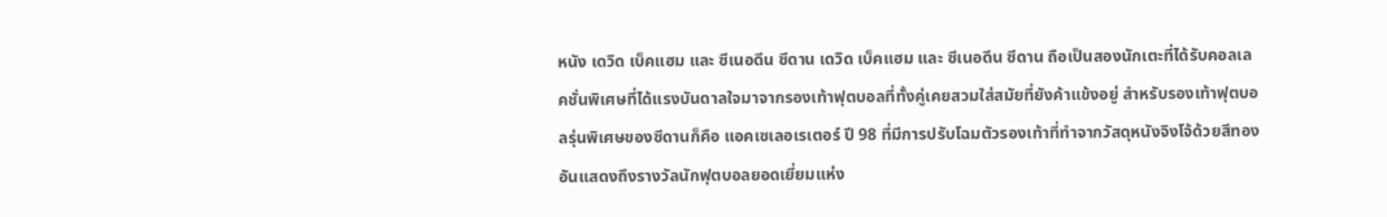หนัง เดวิด เบ็คแฮม และ ซีเนอดีน ซีดาน เดวิด เบ็คแฮม และ ซีเนอดีน ซีดาน ถือเป็นสองนักเตะที่ได้รับคอลเลคชั่นพิเศษที่ได้แรงบันดาลใจมาจากรองเท้าฟุตบอลที่ทั้งคู่เคยสวมใส่สมัยที่ยังค้าแข้งอยู่ สำหรับรองเท้าฟุตบอลรุ่นพิเศษของซีดานก็คือ แอคเซเลอเรเตอร์ ปี 98 ที่มีการปรับโฉมตัวรองเท้าที่ทำจากวัสดุหนังจิงโจ้ด้วยสีทอง อันแสดงถึงรางวัลนักฟุตบอลยอดเยี่ยมแห่ง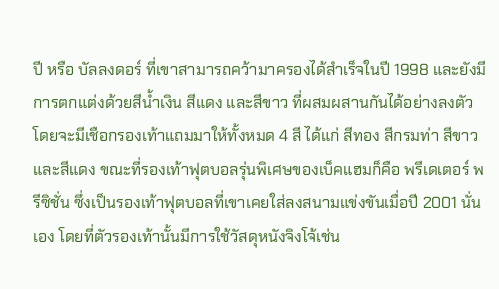ปี หรือ บัลลงดอร์ ที่เขาสามารถคว้ามาครองได้สำเร็จในปี 1998 และยังมีการตกแต่งด้วยสีน้ำเงิน สีแดง และสีขาว ที่ผสมผสานกันได้อย่างลงตัว โดยจะมีเชือกรองเท้าแถมมาให้ทั้งหมด 4 สี ได้แก่ สีทอง สีกรมท่า สีขาว และสีแดง ขณะที่รองเท้าฟุตบอลรุ่นพิเศษของเบ็คแฮมก็คือ พรีเดเตอร์ พรีซิชั่น ซึ่งเป็นรองเท้าฟุตบอลที่เขาเคยใส่ลงสนามแข่งขันเมื่อปี 2001 นั่นเอง โดยที่ตัวรองเท้านั้นมีการใช้วัสดุหนังจิงโจ้เช่น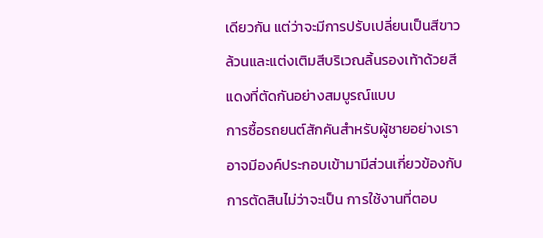เดียวกัน แต่ว่าจะมีการปรับเปลี่ยนเป็นสีขาวล้วนและแต่งเติมสีบริเวณลิ้นรองเท้าด้วยสีแดงที่ตัดกันอย่างสมบูรณ์แบบ
การซื้อรถยนต์สักคันสำหรับผู้ชายอย่างเรา อาจมีองค์ประกอบเข้ามามีส่วนเกี่ยวข้องกับการตัดสินไม่ว่าจะเป็น การใช้งานที่ตอบ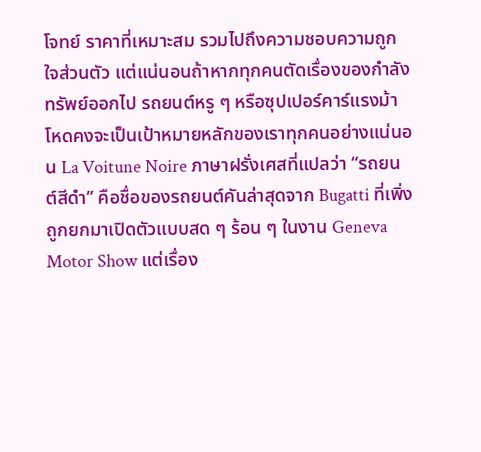โจทย์ ราคาที่เหมาะสม รวมไปถึงความชอบความถูกใจส่วนตัว แต่แน่นอนถ้าหากทุกคนตัดเรื่องของกำลังทรัพย์ออกไป รถยนต์หรู ๆ หรือซุปเปอร์คาร์แรงม้าโหดคงจะเป็นเป้าหมายหลักของเราทุกคนอย่างแน่นอน La Voitune Noire ภาษาฝรั่งเศสที่แปลว่า “รถยนต์สีดำ” คือชื่อของรถยนต์คันล่าสุดจาก Bugatti ที่เพิ่งถูกยกมาเปิดตัวแบบสด ๆ ร้อน ๆ ในงาน Geneva Motor Show แต่เรื่อง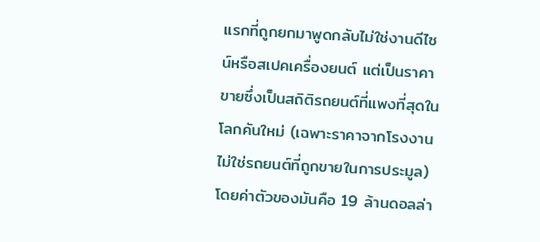แรกที่ถูกยกมาพูดกลับไม่ใช่งานดีไซน์หรือสเปคเครื่องยนต์ แต่เป็นราคาขายซึ่งเป็นสถิติรถยนต์ที่แพงที่สุดในโลกคันใหม่ (เฉพาะราคาจากโรงงานไม่ใช่รถยนต์ที่ถูกขายในการประมูล) โดยค่าตัวของมันคือ 19 ล้านดอลล่า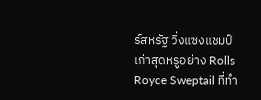ร์สหรัฐ วิ่งแซงแชมป์เก่าสุดหรูอย่าง Rolls Royce Sweptail ที่ทำ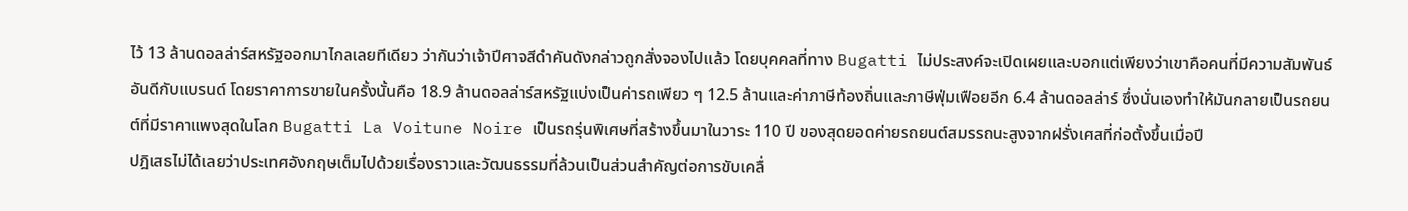ไว้ 13 ล้านดอลล่าร์สหรัฐออกมาไกลเลยทีเดียว ว่ากันว่าเจ้าปีศาจสีดำคันดังกล่าวถูกสั่งจองไปแล้ว โดยบุคคลที่ทาง Bugatti ไม่ประสงค์จะเปิดเผยและบอกแต่เพียงว่าเขาคือคนที่มีความสัมพันธ์อันดีกับแบรนด์ โดยราคาการขายในครั้งนั้นคือ 18.9 ล้านดอลล่าร์สหรัฐแบ่งเป็นค่ารถเพียว ๆ 12.5 ล้านและค่าภาษีท้องถิ่นและภาษีฟุ่มเฟือยอีก 6.4 ล้านดอลล่าร์ ซึ่งนั่นเองทำให้มันกลายเป็นรถยนต์ที่มีราคาแพงสุดในโลก Bugatti La Voitune Noire เป็นรถรุ่นพิเศษที่สร้างขึ้นมาในวาระ 110 ปี ของสุดยอดค่ายรถยนต์สมรรถนะสูงจากฝรั่งเศสที่ก่อตั้งขึ้นเมื่อปี
ปฎิเสธไม่ได้เลยว่าประเทศอังกฤษเต็มไปด้วยเรื่องราวและวัฒนธรรมที่ล้วนเป็นส่วนสำคัญต่อการขับเคลื่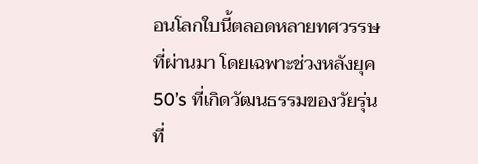อนโลกใบนี้ตลอดหลายทศวรรษที่ผ่านมา โดยเฉพาะช่วงหลังยุค 50’s ที่เกิดวัฒนธรรมของวัยรุ่นที่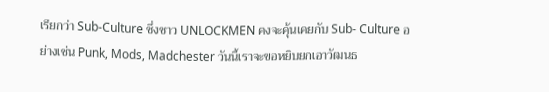เรียกว่า Sub-Culture ซึ่งชาว UNLOCKMEN คงจะคุ้นเคยกับ Sub- Culture อย่างเช่น Punk, Mods, Madchester วันนี้เราจะขอหยิบยกเอาวัฒนธ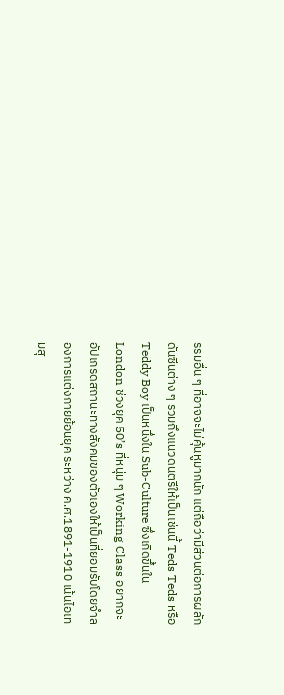รรมอื่น ๆ ที่อาจจะไม่คุ้นหูมากนัก แต่ถือว่ามีส่วนต่อการผลักดันซีนต่าง ๆ รวมถึงแนวดนตรีให้เป็นเช่นนี้ Teds Teds หรือ Teddy Boy เป็นหนึ่งใน Sub-Culture ซึ่งเกิดขึ้นใน London ช่วงยุค 50’s ที่หนุ่ม ๆ Working Class อยากจะอัปเกรดสถานะทางสังคมของตัวเองให้เป็นที่ยอมรับโดยจำลองการแต่งกายย้อนยุค ระหว่าง ค.ศ.1891-1910 เน้นไอเทมสุ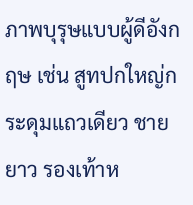ภาพบุรุษแบบผู้ดีอังกฤษ เช่น สูทปกใหญ่กระดุมแถวเดียว ชายยาว รองเท้าห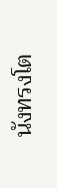นังทรงโต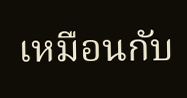เหมือนกับ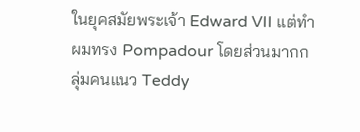ในยุคสมัยพระเจ้า Edward VII แต่ทำผมทรง Pompadour โดยส่วนมากกลุ่มคนแนว Teddy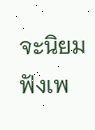จะนิยมฟังเพ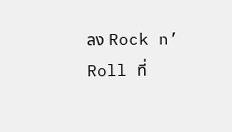ลง Rock n’ Roll ที่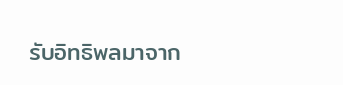รับอิทธิพลมาจาก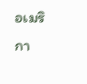อเมริกา